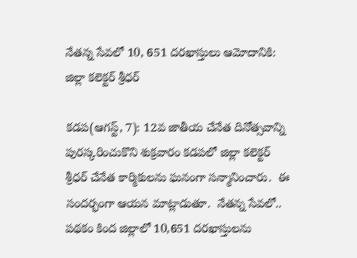నేతన్న సేవలో 10, 651 దరఖాస్తులు ఆమోదానికి: జిల్లా కలెక్టర్ శ్రీధర్

కడప(ఆగస్ట్, 7): 12వ జాతీయ చేనేత దినోత్సవాన్ని పురస్కరించుకొని శుక్రవారం కడపలో జిల్లా కలెక్టర్ శ్రీధర్ చేనేత కార్మికులను ఘనంగా సన్మానించారు.  ఈ సందర్భంగా ఆయన మాట్లాడుతూ.  నేతన్న సేవలో.. పథకం కింద జిల్లాలో 10,651 దరఖాస్తులను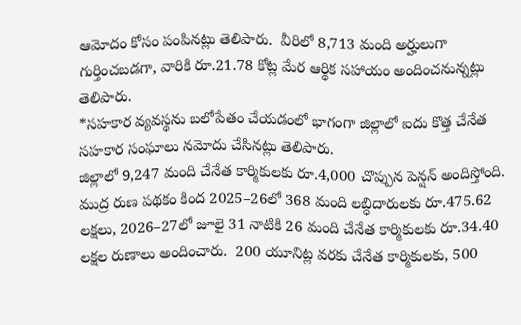ఆమోదం కోసం పంపినట్లు తెలిపారు.  వీరిలో 8,713 మంది అర్హులుగా గుర్తించబడగా, వారికి రూ.21.78 కోట్ల మేర ఆర్థిక సహాయం అందించనున్నట్లు తెలిపారు.
*సహకార వ్యవస్థను బలోపేతం చేయడంలో భాగంగా జిల్లాలో ఐదు కొత్త చేనేత సహకార సంఘాలు నమోదు చేసినట్లు తెలిపారు.
జిల్లాలో 9,247 మంది చేనేత కార్మికులకు రూ.4,000 చొప్పున పెన్షన్ అందిస్తోంది.  ముద్ర రుణ పథకం కింద 2025–26లో 368 మంది లబ్ధిదారులకు రూ.475.62 లక్షలు, 2026–27లో జూలై 31 నాటికి 26 మంది చేనేత కార్మికులకు రూ.34.40 లక్షల రుణాలు అందించారు.  200 యూనిట్ల వరకు చేనేత కార్మికులకు, 500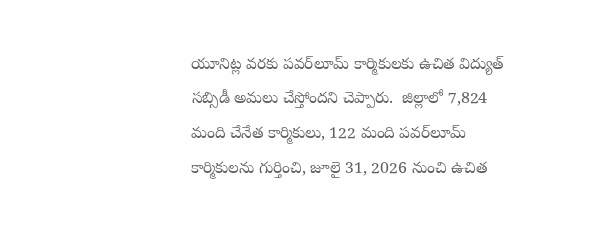యూనిట్ల వరకు పవర్‌లూమ్ కార్మికులకు ఉచిత విద్యుత్ సబ్సిడీ అమలు చేస్తోందని చెప్పారు.  జిల్లాలో 7,824 మంది చేనేత కార్మికులు, 122 మంది పవర్‌లూమ్ కార్మికులను గుర్తించి, జూలై 31, 2026 నుంచి ఉచిత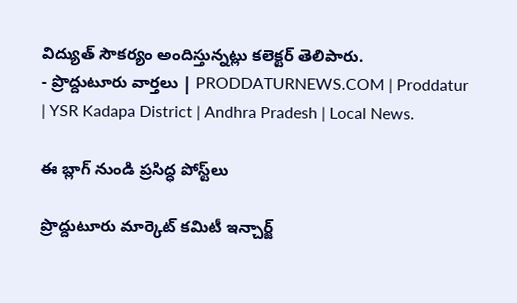విద్యుత్ సౌకర్యం అందిస్తున్నట్లు కలెక్టర్ తెలిపారు.
- ప్రొద్దుటూరు వార్తలు | PRODDATURNEWS.COM | Proddatur | YSR Kadapa District | Andhra Pradesh | Local News.

ఈ బ్లాగ్ నుండి ప్రసిద్ధ పోస్ట్‌లు

ప్రొద్దుటూరు మార్కెట్ కమిటీ ఇన్చార్జ్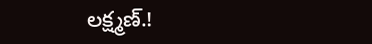లక్ష్మణ్.!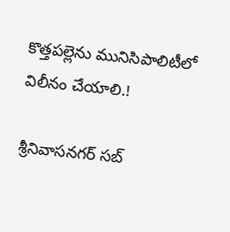కొత్తపల్లెను మునిసిపాలిటీలో విలీనం చేయాలి.!

శ్రీనివాసనగర్ సబ్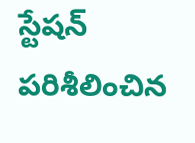స్టేషన్ పరిశీలించిన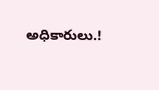అధికారులు.!